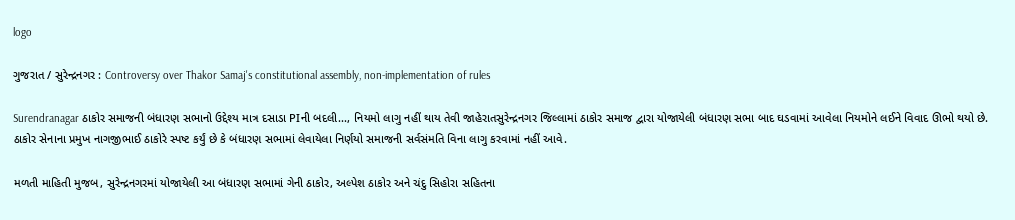logo

ગુજરાત / સુરેન્દ્રનગર : Controversy over Thakor Samaj's constitutional assembly, non-implementation of rules

Surendranagar ઠાકોર સમાજની બંધારણ સભાનો ઉદ્દેશ્ય માત્ર દસાડા PIની બદલી..., નિયમો લાગુ નહીં થાય તેવી જાહેરાતસુરેન્દ્રનગર જિલ્લામાં ઠાકોર સમાજ દ્વારા યોજાયેલી બંધારણ સભા બાદ ઘડવામાં આવેલા નિયમોને લઈને વિવાદ ઊભો થયો છે. ઠાકોર સેનાના પ્રમુખ નાગજીભાઈ ઠાકોરે સ્પષ્ટ કર્યું છે કે બંધારણ સભામાં લેવાયેલા નિર્ણયો સમાજની સર્વસંમતિ વિના લાગુ કરવામાં નહીં આવે.

મળતી માહિતી મુજબ, સુરેન્દ્રનગરમાં યોજાયેલી આ બંધારણ સભામાં ગેની ઠાકોર, અલ્પેશ ઠાકોર અને ચંદુ સિહોરા સહિતના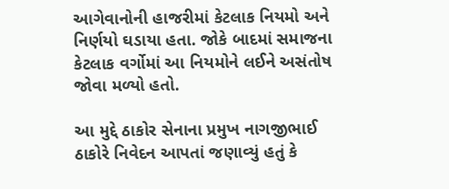આગેવાનોની હાજરીમાં કેટલાક નિયમો અને નિર્ણયો ઘડાયા હતા. જોકે બાદમાં સમાજના કેટલાક વર્ગોમાં આ નિયમોને લઈને અસંતોષ જોવા મળ્યો હતો.

આ મુદ્દે ઠાકોર સેનાના પ્રમુખ નાગજીભાઈ ઠાકોરે નિવેદન આપતાં જણાવ્યું હતું કે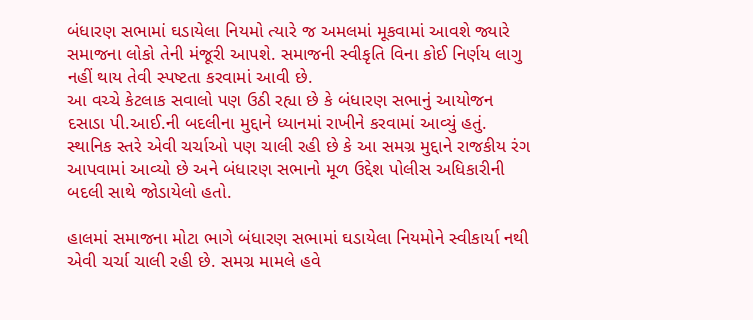બંધારણ સભામાં ઘડાયેલા નિયમો ત્યારે જ અમલમાં મૂકવામાં આવશે જ્યારે સમાજના લોકો તેની મંજૂરી આપશે. સમાજની સ્વીકૃતિ વિના કોઈ નિર્ણય લાગુ નહીં થાય તેવી સ્પષ્ટતા કરવામાં આવી છે.
આ વચ્ચે કેટલાક સવાલો પણ ઉઠી રહ્યા છે કે બંધારણ સભાનું આયોજન દસાડા પી.આઈ.ની બદલીના મુદ્દાને ધ્યાનમાં રાખીને કરવામાં આવ્યું હતું. સ્થાનિક સ્તરે એવી ચર્ચાઓ પણ ચાલી રહી છે કે આ સમગ્ર મુદ્દાને રાજકીય રંગ આપવામાં આવ્યો છે અને બંધારણ સભાનો મૂળ ઉદ્દેશ પોલીસ અધિકારીની બદલી સાથે જોડાયેલો હતો.

હાલમાં સમાજના મોટા ભાગે બંધારણ સભામાં ઘડાયેલા નિયમોને સ્વીકાર્યા નથી એવી ચર્ચા ચાલી રહી છે. સમગ્ર મામલે હવે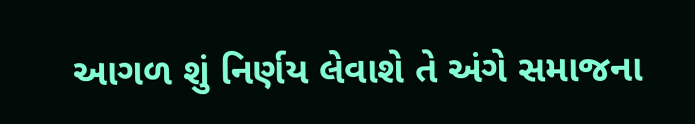આગળ શું નિર્ણય લેવાશે તે અંગે સમાજના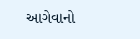આગેવાનો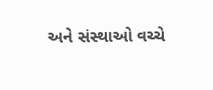અને સંસ્થાઓ વચ્ચે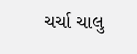ચર્ચા ચાલુ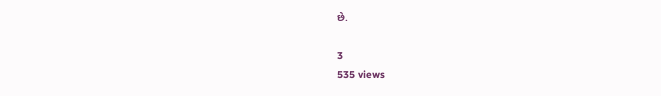છે.

3
535 views